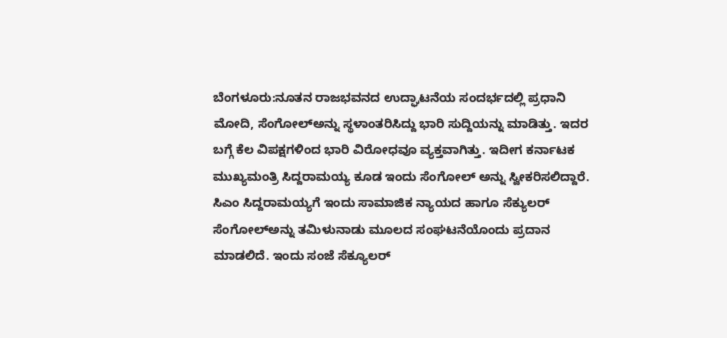ಬೆಂಗಳೂರು:ನೂತನ ರಾಜಭವನದ ಉದ್ಘಾಟನೆಯ ಸಂದರ್ಭದಲ್ಲಿ ಪ್ರಧಾನಿ ಮೋದಿ, ಸೆಂಗೋಲ್ಅನ್ನು ಸ್ಥಳಾಂತರಿಸಿದ್ದು ಭಾರಿ ಸುದ್ದಿಯನ್ನು ಮಾಡಿತ್ತು. ಇದರ ಬಗ್ಗೆ ಕೆಲ ವಿಪಕ್ಷಗಳಿಂದ ಭಾರಿ ವಿರೋಧವೂ ವ್ಯಕ್ತವಾಗಿತ್ತು. ಇದೀಗ ಕರ್ನಾಟಕ ಮುಖ್ಯಮಂತ್ರಿ ಸಿದ್ದರಾಮಯ್ಯ ಕೂಡ ಇಂದು ಸೆಂಗೋಲ್ ಅನ್ನು ಸ್ವೀಕರಿಸಲಿದ್ದಾರೆ.
ಸಿಎಂ ಸಿದ್ದರಾಮಯ್ಯಗೆ ಇಂದು ಸಾಮಾಜಿಕ ನ್ಯಾಯದ ಹಾಗೂ ಸೆಕ್ಯುಲರ್ ಸೆಂಗೋಲ್ಅನ್ನು ತಮಿಳುನಾಡು ಮೂಲದ ಸಂಘಟನೆಯೊಂದು ಪ್ರದಾನ ಮಾಡಲಿದೆ. ಇಂದು ಸಂಜೆ ಸೆಕ್ಯೂಲರ್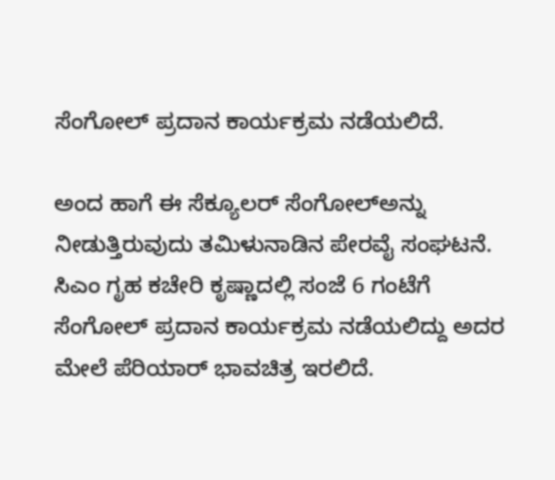ಸೆಂಗೋಲ್ ಪ್ರದಾನ ಕಾರ್ಯಕ್ರಮ ನಡೆಯಲಿದೆ.

ಅಂದ ಹಾಗೆ ಈ ಸೆಕ್ಯೂಲರ್ ಸೆಂಗೋಲ್ಅನ್ನು ನೀಡುತ್ತಿರುವುದು ತಮಿಳುನಾಡಿನ ಪೇರವೈ ಸಂಘಟನೆ. ಸಿಎಂ ಗೃಹ ಕಚೇರಿ ಕೃಷ್ಣಾದಲ್ಲಿ ಸಂಜೆ 6 ಗಂಟೆಗೆ ಸೆಂಗೋಲ್ ಪ್ರದಾನ ಕಾರ್ಯಕ್ರಮ ನಡೆಯಲಿದ್ದು ಅದರ ಮೇಲೆ ಪೆರಿಯಾರ್ ಭಾವಚಿತ್ರ ಇರಲಿದೆ.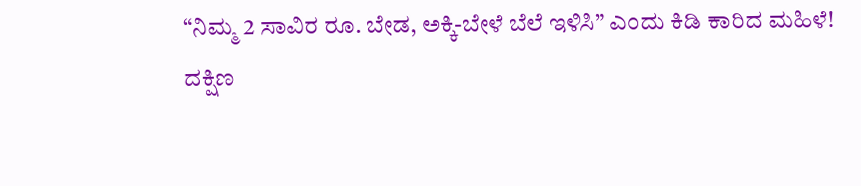“ನಿಮ್ಮ 2 ಸಾವಿರ ರೂ. ಬೇಡ, ಅಕ್ಕಿ-ಬೇಳೆ ಬೆಲೆ ಇಳಿಸಿ” ಎಂದು ಕಿಡಿ ಕಾರಿದ ಮಹಿಳೆ!
ದಕ್ಷಿಣ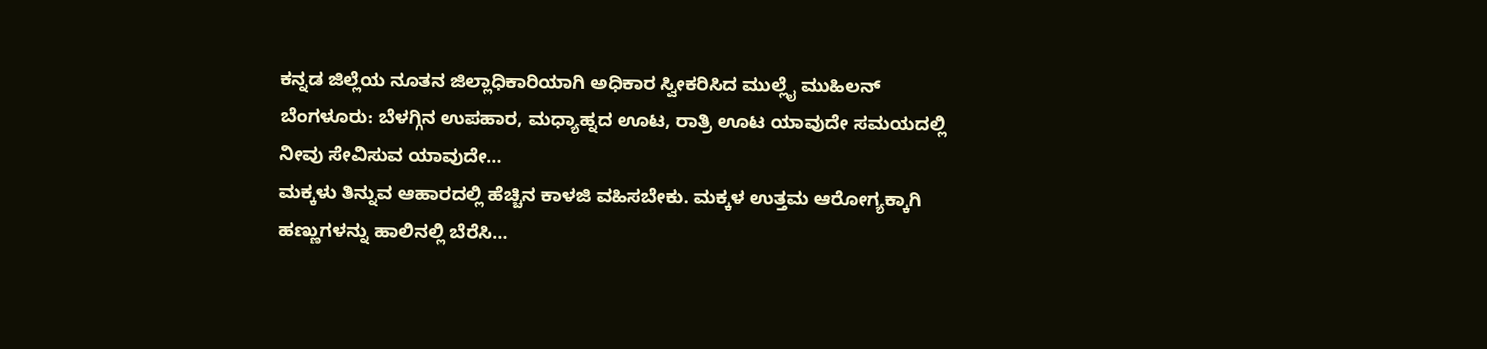ಕನ್ನಡ ಜಿಲ್ಲೆಯ ನೂತನ ಜಿಲ್ಲಾಧಿಕಾರಿಯಾಗಿ ಅಧಿಕಾರ ಸ್ವೀಕರಿಸಿದ ಮುಲ್ಲೈ ಮುಹಿಲನ್
ಬೆಂಗಳೂರು: ಬೆಳಗ್ಗಿನ ಉಪಹಾರ, ಮಧ್ಯಾಹ್ನದ ಊಟ, ರಾತ್ರಿ ಊಟ ಯಾವುದೇ ಸಮಯದಲ್ಲಿ ನೀವು ಸೇವಿಸುವ ಯಾವುದೇ…
ಮಕ್ಕಳು ತಿನ್ನುವ ಆಹಾರದಲ್ಲಿ ಹೆಚ್ಚಿನ ಕಾಳಜಿ ವಹಿಸಬೇಕು. ಮಕ್ಕಳ ಉತ್ತಮ ಆರೋಗ್ಯಕ್ಕಾಗಿ ಹಣ್ಣುಗಳನ್ನು ಹಾಲಿನಲ್ಲಿ ಬೆರೆಸಿ…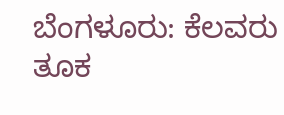ಬೆಂಗಳೂರು: ಕೆಲವರು ತೂಕ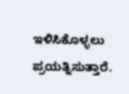ಇಳಿಸಿಕೊಳ್ಳಲು ಪ್ರಯತ್ನಿಸುತ್ತಾರೆ.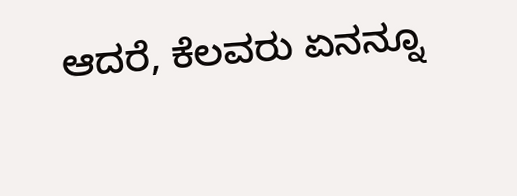ಆದರೆ, ಕೆಲವರು ಏನನ್ನೂ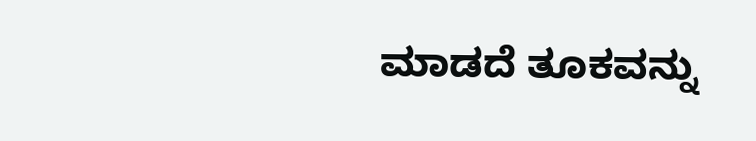ಮಾಡದೆ ತೂಕವನ್ನು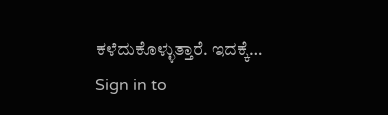ಕಳೆದುಕೊಳ್ಳುತ್ತಾರೆ. ಇದಕ್ಕೆ…
Sign in to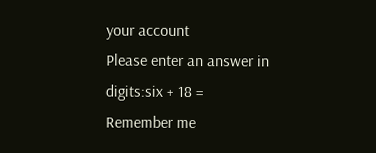your account
Please enter an answer in digits:six + 18 =
Remember me